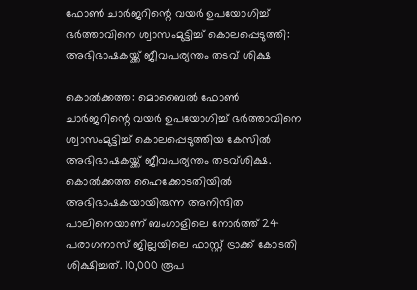ഫോണ്‍ ചാര്‍ജറിന്റെ വയര്‍ ഉപയോഗിച്ച് ഭര്‍ത്താവിനെ ശ്വാസംമുട്ടിച്ച് കൊലപ്പെടുത്തി: അഭിഭാഷകയ്ക്ക് ജീവപര്യന്തം തടവ് ശിക്ഷ

കൊല്‍ക്കത്ത: മൊബൈല്‍ ഫോണ്‍ ചാര്‍ജറിന്റെ വയര്‍ ഉപയോഗിച്ച് ഭര്‍ത്താവിനെ ശ്വാസംമുട്ടിച്ച് കൊലപ്പെടുത്തിയ കേസില്‍ അഭിഭാഷകയ്ക്ക് ജീവപര്യന്തം തടവ്ശിക്ഷ. കൊല്‍ക്കത്ത ഹൈക്കോടതിയില്‍ അഭിഭാഷകയായിരുന്ന അനിന്ദിത പാലിനെയാണ് ബംഗാളിലെ നോര്‍ത്ത് 24 പരാഗനാസ് ജില്ലയിലെ ഫാസ്റ്റ് ട്രാക്ക് കോടതി ശിക്ഷിച്ചത്. 10,000 രൂപ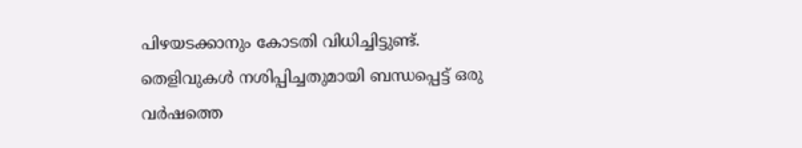പിഴയടക്കാനും കോടതി വിധിച്ചിട്ടുണ്ട്. തെളിവുകള്‍ നശിപ്പിച്ചതുമായി ബന്ധപ്പെട്ട് ഒരു വര്‍ഷത്തെ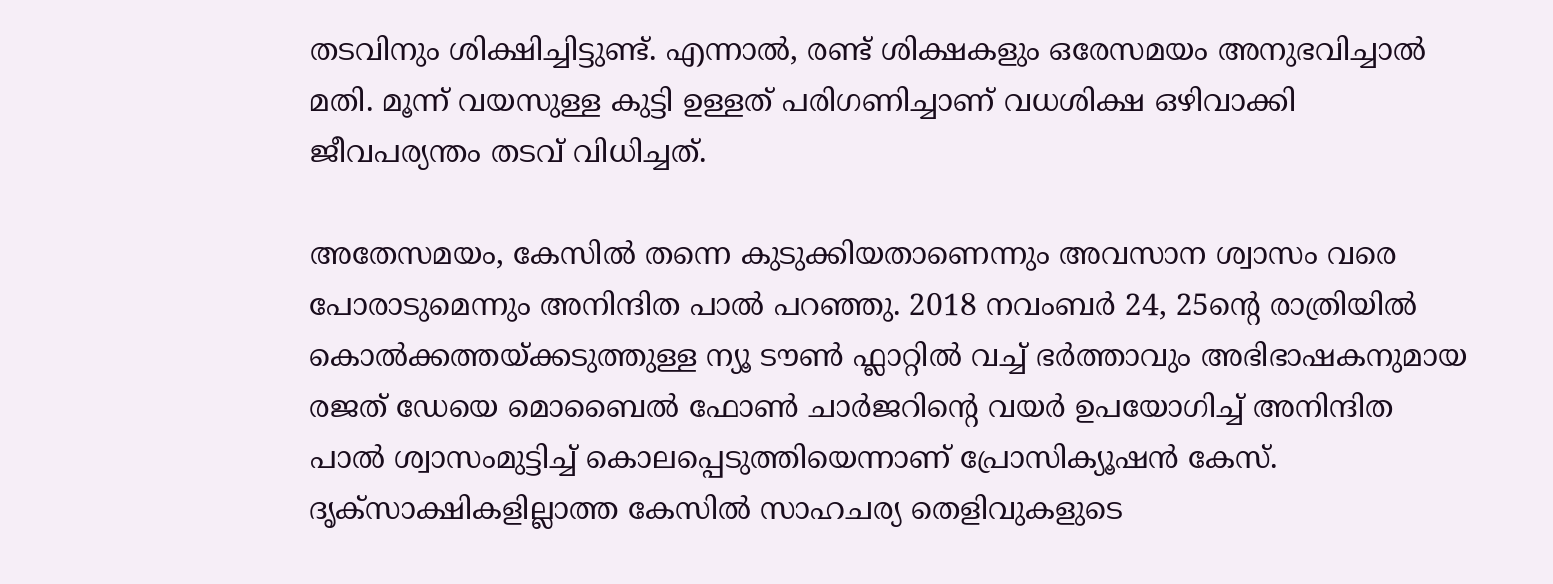തടവിനും ശിക്ഷിച്ചിട്ടുണ്ട്. എന്നാല്‍, രണ്ട് ശിക്ഷകളും ഒരേസമയം അനുഭവിച്ചാല്‍ മതി. മൂന്ന് വയസുള്ള കുട്ടി ഉള്ളത് പരിഗണിച്ചാണ് വധശിക്ഷ ഒഴിവാക്കി ജീവപര്യന്തം തടവ് വിധിച്ചത്.

അതേസമയം, കേസില്‍ തന്നെ കുടുക്കിയതാണെന്നും അവസാന ശ്വാസം വരെ പോരാടുമെന്നും അനിന്ദിത പാല്‍ പറഞ്ഞു. 2018 നവംബര്‍ 24, 25ന്റെ രാത്രിയില്‍ കൊല്‍ക്കത്തയ്ക്കടുത്തുള്ള ന്യൂ ടൗണ്‍ ഫ്ലാറ്റില്‍ വച്ച് ഭര്‍ത്താവും അഭിഭാഷകനുമായ രജത് ഡേയെ മൊബൈല്‍ ഫോണ്‍ ചാര്‍ജറിന്റെ വയര്‍ ഉപയോഗിച്ച് അനിന്ദിത പാല്‍ ശ്വാസംമുട്ടിച്ച് കൊലപ്പെടുത്തിയെന്നാണ് പ്രോസിക്യൂഷന്‍ കേസ്. ദൃക്സാക്ഷികളില്ലാത്ത കേസില്‍ സാഹചര്യ തെളിവുകളുടെ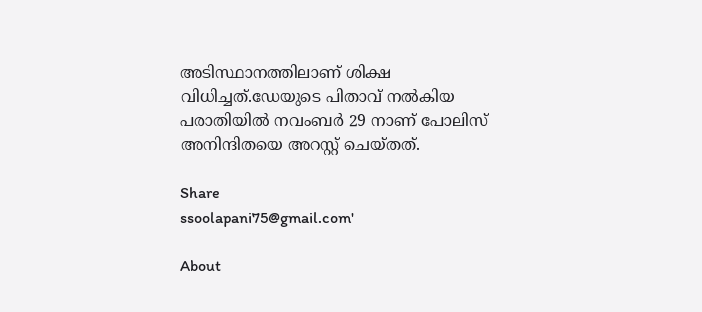അടിസ്ഥാനത്തിലാണ് ശിക്ഷ വിധിച്ചത്.ഡേയുടെ പിതാവ് നല്‍കിയ പരാതിയില്‍ നവംബര്‍ 29 നാണ് പോലിസ് അനിന്ദിതയെ അറസ്റ്റ് ചെയ്തത്.

Share
ssoolapani75@gmail.com'

About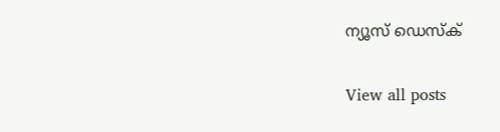ന്യൂസ് ഡെസ്ക്

View all posts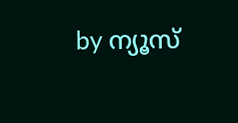by ന്യൂസ്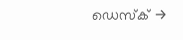ഡെസ്ക് →